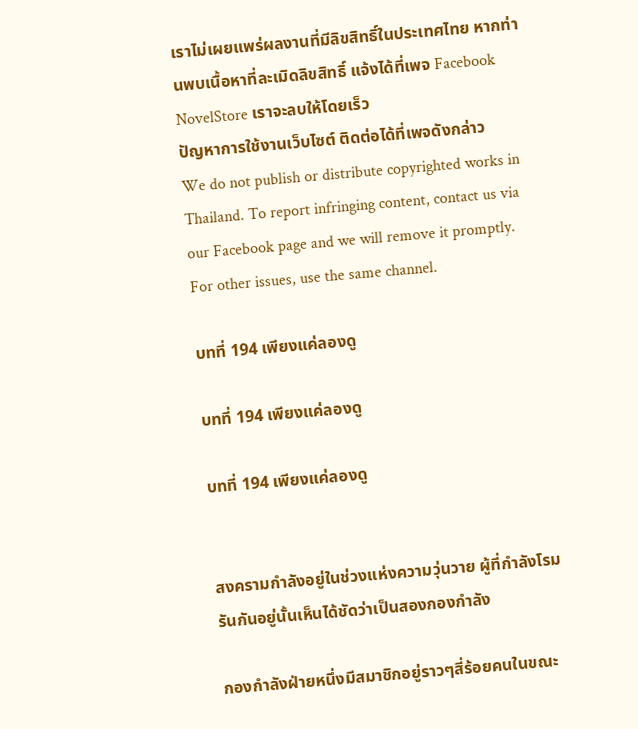เราไม่เผยแพร่ผลงานที่มีลิขสิทธิ์ในประเทศไทย หากท่านพบเนื้อหาที่ละเมิดลิขสิทธิ์ แจ้งได้ที่เพจ Facebook NovelStore เราจะลบให้โดยเร็ว
ปัญหาการใช้งานเว็บไซต์ ติดต่อได้ที่เพจดังกล่าว
We do not publish or distribute copyrighted works in Thailand. To report infringing content, contact us via our Facebook page and we will remove it promptly. For other issues, use the same channel.

บทที่ 194 เพียงแค่ลองดู

บทที่ 194 เพียงแค่ลองดู

บทที่ 194 เพียงแค่ลองดู


สงครามกำลังอยู่ในช่วงแห่งความวุ่นวาย ผู้ที่กำลังโรมรันกันอยู่นั้นเห็นได้ชัดว่าเป็นสองกองกำลัง

กองกำลังฝ่ายหนึ่งมีสมาชิกอยู่ราวๆสี่ร้อยคนในขณะ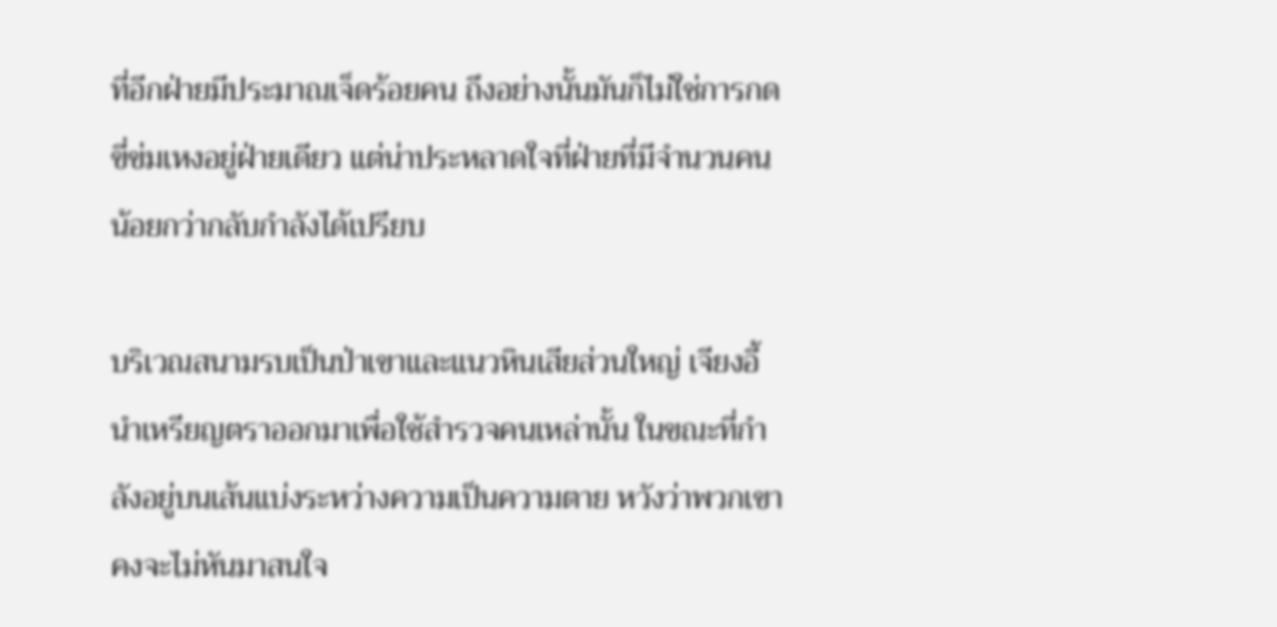ที่อีกฝ่ายมีประมาณเจ็ดร้อยคน ถึงอย่างนั้นมันก็ไม่ใช่การกดขี่ข่มเหงอยู่ฝ่ายเดียว แต่น่าประหลาดใจที่ฝ่ายที่มีจำนวนคนน้อยกว่ากลับกำลังได้เปรียบ

บริเวณสนามรบเป็นป่าเขาและแนวหินเสียส่วนใหญ่ เจียงอี้นำเหรียญตราออกมาเพื่อใช้สำรวจคนเหล่านั้น ในขณะที่กำลังอยู่บนเส้นแบ่งระหว่างความเป็นความตาย หวังว่าพวกเขาคงจะไม่หันมาสนใจ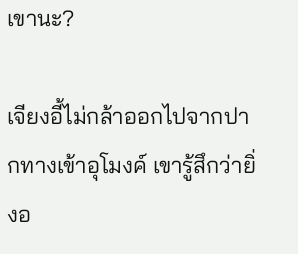เขานะ?

เจียงอี้ไม่กล้าออกไปจากปากทางเข้าอุโมงค์ เขารู้สึกว่ายิ่งอ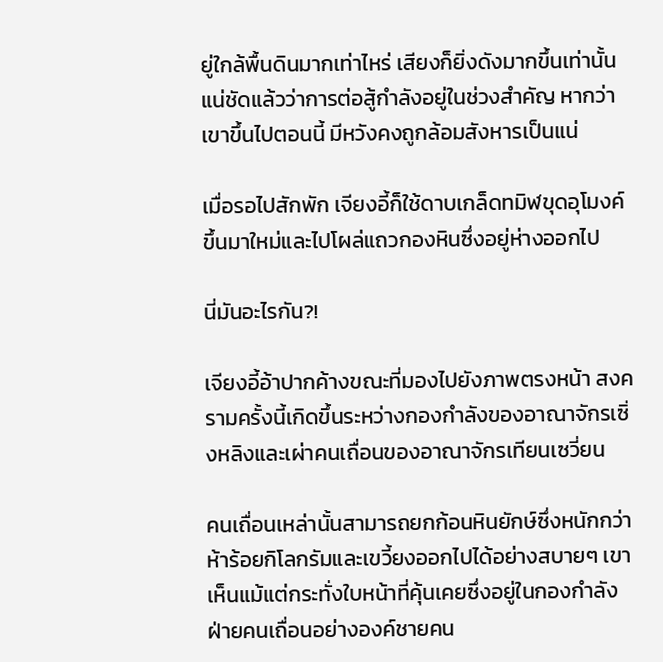ยู่ใกล้พื้นดินมากเท่าไหร่ เสียงก็ยิ่งดังมากขึ้นเท่านั้น แน่ชัดแล้วว่าการต่อสู้กำลังอยู่ในช่วงสำคัญ หากว่าเขาขึ้นไปตอนนี้ มีหวังคงถูกล้อมสังหารเป็นแน่

เมื่อรอไปสักพัก เจียงอี้ก็ใช้ดาบเกล็ดทมิฬขุดอุโมงค์ขึ้นมาใหม่และไปโผล่แถวกองหินซึ่งอยู่ห่างออกไป

นี่มันอะไรกัน?!

เจียงอี้อ้าปากค้างขณะที่มองไปยังภาพตรงหน้า สงครามครั้งนี้เกิดขึ้นระหว่างกองกำลังของอาณาจักรเซิ่งหลิงและเผ่าคนเถื่อนของอาณาจักรเทียนเซวี่ยน

คนเถื่อนเหล่านั้นสามารถยกก้อนหินยักษ์ซึ่งหนักกว่าห้าร้อยกิโลกรัมและเขวี้ยงออกไปได้อย่างสบายๆ เขาเห็นแม้แต่กระทั่งใบหน้าที่คุ้นเคยซึ่งอยู่ในกองกำลังฝ่ายคนเถื่อนอย่างองค์ชายคน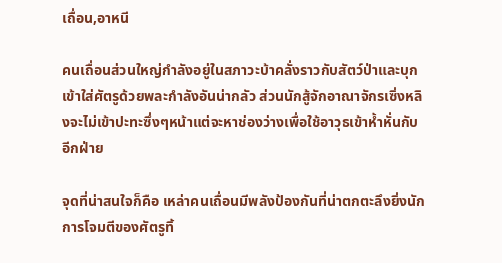เถื่อน,อาหนี

คนเถื่อนส่วนใหญ่กำลังอยู่ในสภาวะบ้าคลั่งราวกับสัตว์ป่าและบุกเข้าใส่ศัตรูด้วยพละกำลังอันน่ากลัว ส่วนนักสู้จักอาณาจักรเซิ่งหลิงจะไม่เข้าปะทะซึ่งๆหน้าแต่จะหาช่องว่างเพื่อใช้อาวุธเข้าห้ำหั่นกับอีกฝ่าย

จุดที่น่าสนใจก็คือ เหล่าคนเถื่อนมีพลังป้องกันที่น่าตกตะลึงยิ่งนัก การโจมตีของศัตรูทิ้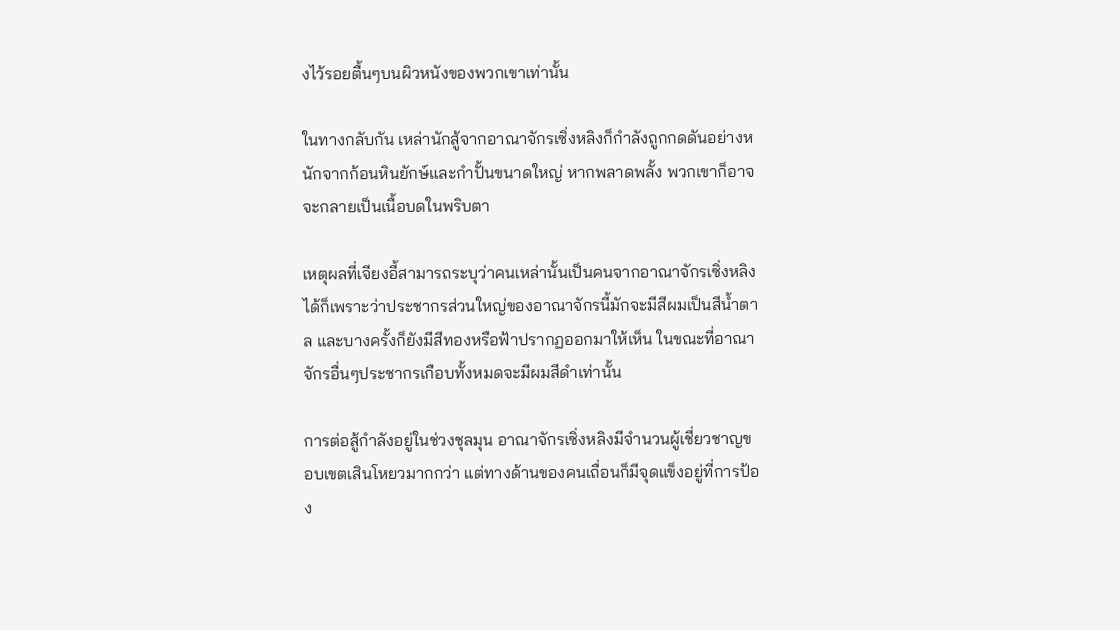งไว้รอยตื้นๆบนผิวหนังของพวกเขาเท่านั้น

ในทางกลับกัน เหล่านักสู้จากอาณาจักรเซิ่งหลิงก็กำลังถูกกดดันอย่างหนักจากก้อนหินยักษ์และกำปั้นขนาดใหญ่ หากพลาดพลั้ง พวกเขาก็อาจจะกลายเป็นเนื้อบดในพริบตา

เหตุผลที่เจียงอี้สามารถระบุว่าคนเหล่านั้นเป็นคนจากอาณาจักรเซิ่งหลิงได้ก็เพราะว่าประชากรส่วนใหญ่ของอาณาจักรนี้มักจะมีสีผมเป็นสีน้ำตาล และบางครั้งก็ยังมีสีทองหรือฟ้าปรากฏออกมาให้เห็น ในขณะที่อาณาจักรอื่นๆประชากรเกือบทั้งหมดจะมีผมสีดำเท่านั้น

การต่อสู้กำลังอยู่ในช่วงชุลมุน อาณาจักรเซิ่งหลิงมีจำนวนผู้เชี่ยวชาญขอบเขตเสินโหยวมากกว่า แต่ทางด้านของคนเถื่อนก็มีจุดแข็งอยู่ที่การป้อง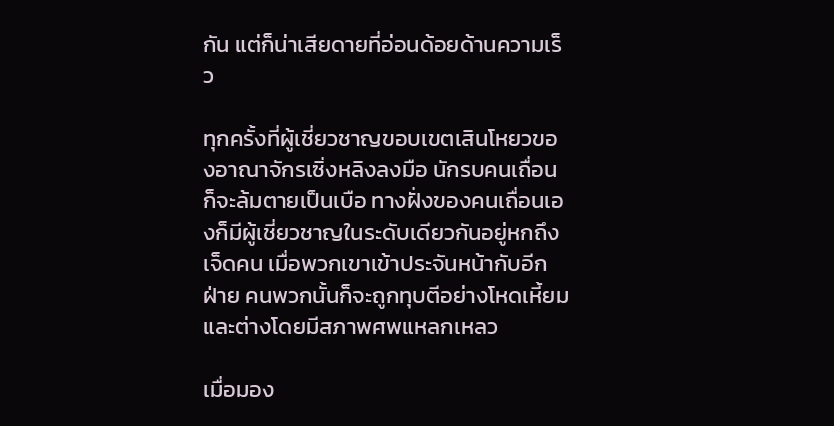กัน แต่ก็น่าเสียดายที่อ่อนด้อยด้านความเร็ว

ทุกครั้งที่ผู้เชี่ยวชาญขอบเขตเสินโหยวของอาณาจักรเซิ่งหลิงลงมือ นักรบคนเถื่อนก็จะล้มตายเป็นเบือ ทางฝั่งของคนเถื่อนเองก็มีผู้เชี่ยวชาญในระดับเดียวกันอยู่หกถึงเจ็ดคน เมื่อพวกเขาเข้าประจันหน้ากับอีกฝ่าย คนพวกนั้นก็จะถูกทุบตีอย่างโหดเหี้ยมและต่างโดยมีสภาพศพแหลกเหลว

เมื่อมอง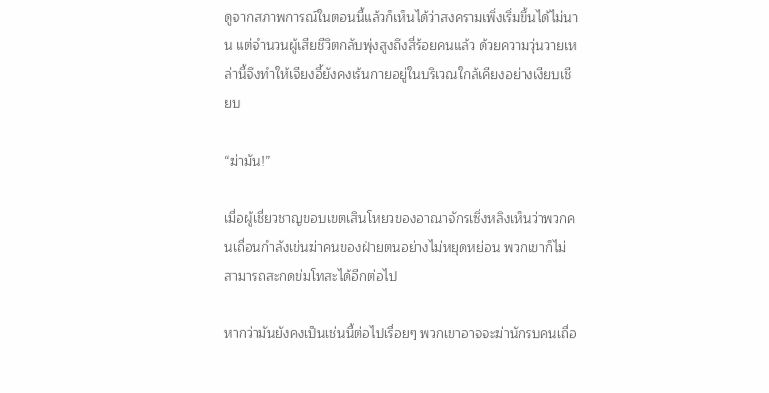ดูจากสภาพการณ์ในตอนนี้แล้วก็เห็นได้ว่าสงครามเพิ่งเริ่มขึ้นได้ไม่นาน แต่จำนวนผู้เสียชีวิตกลับพุ่งสูงถึงสี่ร้อยคนแล้ว ด้วยความวุ่นวายเหล่านี้จึงทำให้เจียงอี้ยังคงเร้นกายอยู่ในบริเวณใกล้เคียงอย่างเงียบเชียบ

“ฆ่ามัน!”

เมื่อผู้เชี่ยวชาญขอบเขตเสินโหยวของอาณาจักรเซิ่งหลิงเห็นว่าพวกคนเถื่อนกำลังเข่นฆ่าคนของฝ่ายตนอย่างไม่หยุดหย่อน พวกเขาก็ไม่สามารถสะกดข่มโทสะได้อีกต่อไป

หากว่ามันยังคงเป็นเช่นนี้ต่อไปเรื่อยๆ พวกเขาอาจจะฆ่านักรบคนเถื่อ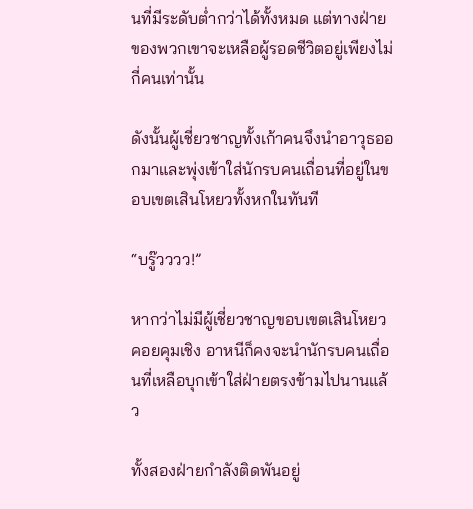นที่มีระดับต่ำกว่าได้ทั้งหมด แต่ทางฝ่ายของพวกเขาจะเหลือผู้รอดชีวิตอยู่เพียงไม่กี่คนเท่านั้น

ดังนั้นผู้เชี่ยวชาญทั้งเก้าคนจึงนำอาวุธออกมาและพุ่งเข้าใส่นักรบคนเถื่อนที่อยู่ในขอบเขตเสินโหยวทั้งหกในทันที

“บรู๊วววว!”

หากว่าไม่มีผู้เชี่ยวชาญขอบเขตเสินโหยวคอยคุมเชิง อาหนีก็คงจะนำนักรบคนเถื่อนที่เหลือบุกเข้าใส่ฝ่ายตรงข้ามไปนานแล้ว

ทั้งสองฝ่ายกำลังติดพันอยู่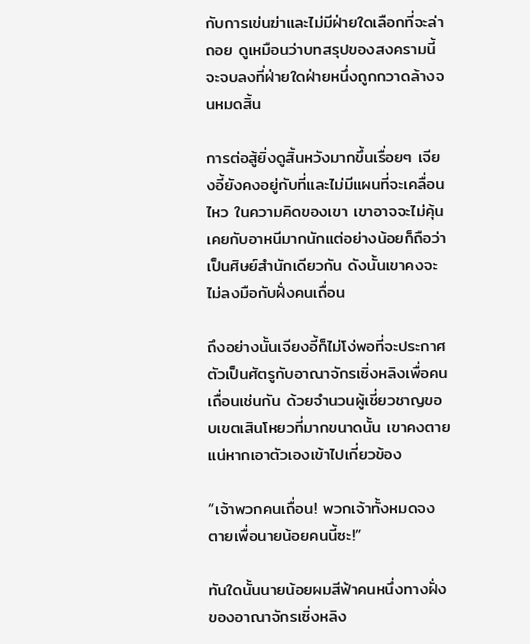กับการเข่นฆ่าและไม่มีฝ่ายใดเลือกที่จะล่าถอย ดูเหมือนว่าบทสรุปของสงครามนี้จะจบลงที่ฝ่ายใดฝ่ายหนึ่งถูกกวาดล้างจนหมดสิ้น

การต่อสู้ยิ่งดูสิ้นหวังมากขึ้นเรื่อยๆ เจียงอี้ยังคงอยู่กับที่และไม่มีแผนที่จะเคลื่อนไหว ในความคิดของเขา เขาอาจจะไม่คุ้นเคยกับอาหนีมากนักแต่อย่างน้อยก็ถือว่าเป็นศิษย์สำนักเดียวกัน ดังนั้นเขาคงจะไม่ลงมือกับฝั่งคนเถื่อน

ถึงอย่างนั้นเจียงอี้ก็ไม่โง่พอที่จะประกาศตัวเป็นศัตรูกับอาณาจักรเซิ่งหลิงเพื่อคนเถื่อนเช่นกัน ด้วยจำนวนผู้เชี่ยวชาญขอบเขตเสินโหยวที่มากขนาดนั้น เขาคงตายแน่หากเอาตัวเองเข้าไปเกี่ยวข้อง

“เจ้าพวกคนเถื่อน! พวกเจ้าทั้งหมดจงตายเพื่อนายน้อยคนนี้ซะ!”

ทันใดนั้นนายน้อยผมสีฟ้าคนหนึ่งทางฝั่งของอาณาจักรเซิ่งหลิง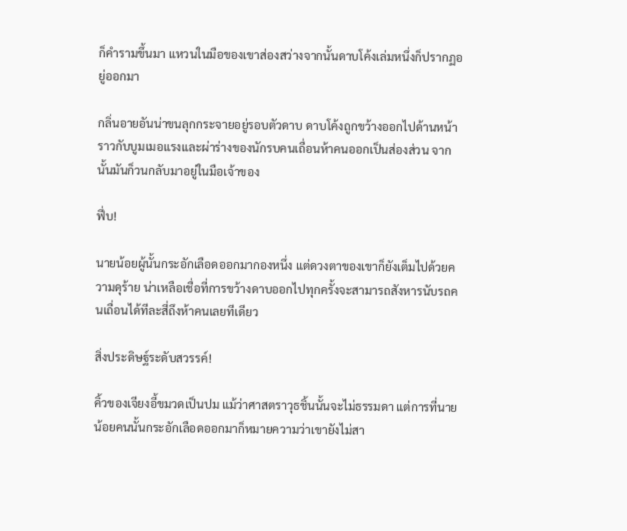ก็คำรามขึ้นมา แหวนในมือของเขาส่องสว่างจากนั้นดาบโค้งเล่มหนึ่งก็ปรากฏอยู่ออกมา

กลิ่นอายอันน่าขนลุกกระจายอยู่รอบตัวดาบ ดาบโค้งถูกขว้างออกไปด้านหน้าราวกับบูมเมอแรงและผ่าร่างของนักรบคนเถื่อนห้าคนออกเป็นส่องส่วน จากนั้นมันก็วนกลับมาอยู่ในมือเจ้าของ

ฟึ่บ!

นายน้อยผู้นั้นกระอักเลือดออกมากองหนึ่ง แต่ดวงตาของเขาก็ยังเต็มไปด้วยความดุร้าย น่าเหลือเชื่อที่การขว้างดาบออกไปทุกครั้งจะสามารถสังหารนับรถคนเถื่อนได้ทีละสี่ถึงห้าคนเลยทีเดียว

สิ่งประดิษฐ์ระดับสวรรค์!

คิ้วของเจียงอี้ขมวดเป็นปม แม้ว่าศาสตราวุธชิ้นนั้นจะไม่ธรรมดา แต่การที่นายน้อยคนนั้นกระอักเลือดออกมาก็หมายความว่าเขายังไม่สา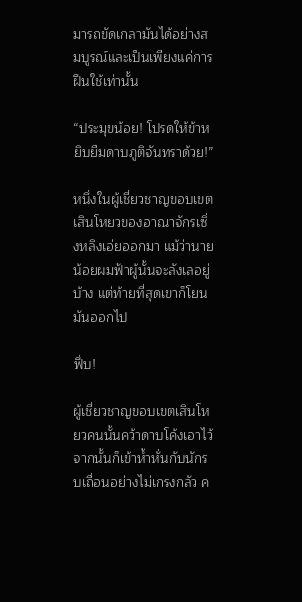มารถขัดเกลามันได้อย่างสมบูรณ์และเป็นเพียงแค่การฝืนใช้เท่านั้น

“ประมุขน้อย! โปรดให้ข้าหยิบยืมดาบภูติจันทราด้วย!”

หนึ่งในผู้เชี่ยวชาญขอบเขตเสินโหยวของอาณาจักรเซิ่งหลิงเอ่ยออกมา แม้ว่านายน้อยผมฟ้าผู้นั้นจะลังเลอยู่บ้าง แต่ท้ายที่สุดเขาก็โยนมันออกไป

ฟึ่บ!

ผู้เชี่ยวชาญขอบเขตเสินโหยวคนนั้นคว้าดาบโค้งเอาไว้จากนั้นก็เข้าห้ำหั่นกับนักรบเถื่อนอย่างไม่เกรงกลัว ค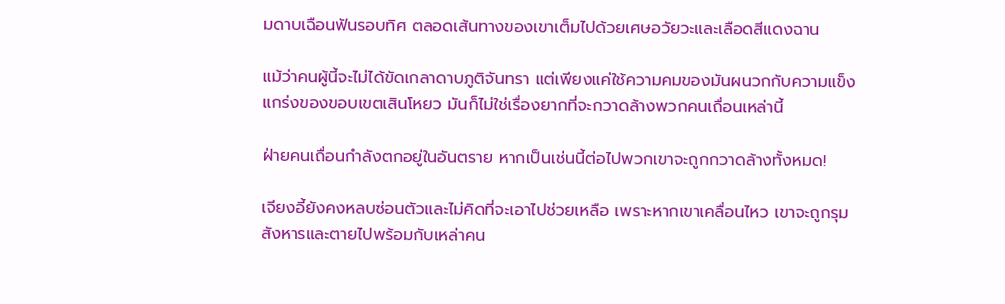มดาบเฉือนฟันรอบทิศ ตลอดเส้นทางของเขาเต็มไปด้วยเศษอวัยวะและเลือดสีแดงฉาน

แม้ว่าคนผู้นี้จะไม่ได้ขัดเกลาดาบภูติจันทรา แต่เพียงแค่ใช้ความคมของมันผนวกกับความแข็งแกร่งของขอบเขตเสินโหยว มันก็ไม่ใช่เรื่องยากที่จะกวาดล้างพวกคนเถื่อนเหล่านี้

ฝ่ายคนเถื่อนกำลังตกอยู่ในอันตราย หากเป็นเช่นนี้ต่อไปพวกเขาจะถูกกวาดล้างทั้งหมด!

เจียงอี้ยังคงหลบซ่อนตัวและไม่คิดที่จะเอาไปช่วยเหลือ เพราะหากเขาเคลื่อนไหว เขาจะถูกรุมสังหารและตายไปพร้อมกับเหล่าคน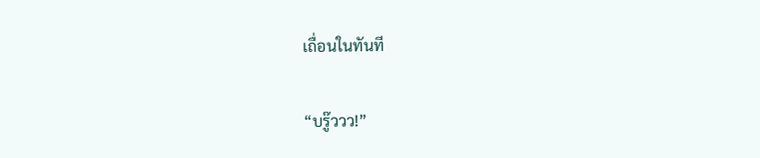เถื่อนในทันที

“บรู๊ววว!”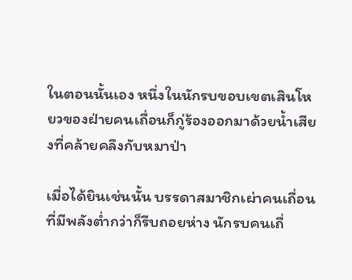ในตอนนั้นเอง หนึ่งในนักรบขอบเขตเสินโหยวของฝ่ายคนเถื่อนก็กู่ร้องออกมาด้วยน้ำเสียงที่คล้ายคลึงกับหมาป่า

เมื่อได้ยินเช่นนั้น บรรดาสมาชิกเผ่าคนเถื่อนที่มีพลังต่ำกว่าก็รีบถอยห่าง นักรบคนเถื่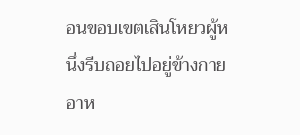อนขอบเขตเสินโหยวผู้หนึ่งรีบถอยไปอยู่ข้างกายอาห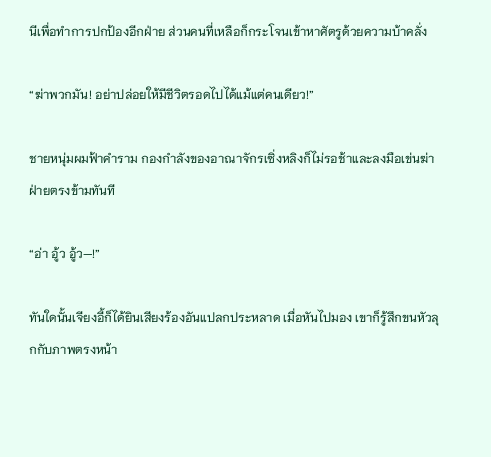นีเพื่อทำการปกป้องอีกฝ่าย ส่วนคนที่เหลือก็กระโจนเข้าหาศัตรูด้วยความบ้าคลั่ง

“ฆ่าพวกมัน! อย่าปล่อยให้มีชีวิตรอดไปได้แม้แต่คนเดียว!”

ชายหนุ่มผมฟ้าคำราม กองกำลังของอาณาจักรเซิ่งหลิงก็ไม่รอช้าและลงมือเข่นฆ่าฝ่ายตรงข้ามทันที

“อ่า อู้ว อู้ว—!”

ทันใดนั้นเจียงอี้ก็ได้ยินเสียงร้องอันแปลกประหลาด เมื่อหันไปมอง เขาก็รู้สึกขนหัวลุกกับภาพตรงหน้า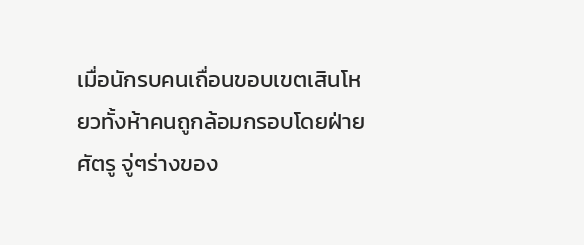เมื่อนักรบคนเถื่อนขอบเขตเสินโหยวทั้งห้าคนถูกล้อมกรอบโดยฝ่ายศัตรู จู่ๆร่างของ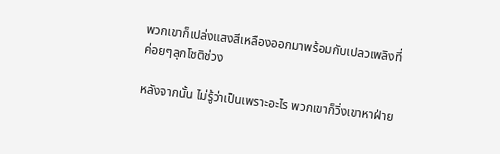พวกเขาก็เปล่งแสงสีเหลืองออกมาพร้อมกับเปลวเพลิงที่ค่อยๆลุกโชติช่วง

หลังจากนั้น ไม่รู้ว่าเป็นเพราะอะไร พวกเขาก็วิ่งเขาหาฝ่าย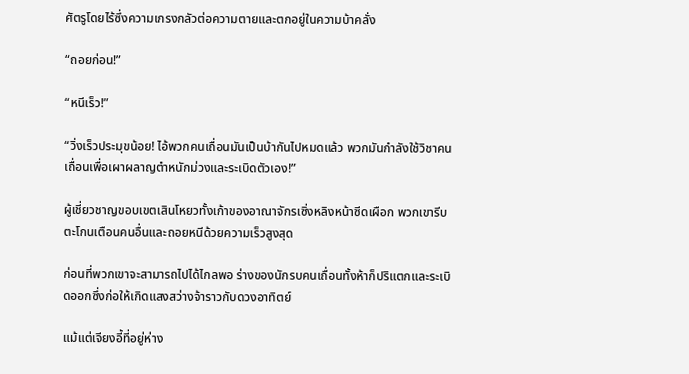ศัตรูโดยไร้ซึ่งความเกรงกลัวต่อความตายและตกอยู่ในความบ้าคลั่ง

“ถอยก่อน!”

“หนีเร็ว!”

“วิ่งเร็วประมุขน้อย! ไอ้พวกคนเถื่อนมันเป็นบ้ากันไปหมดแล้ว พวกมันกำลังใช้วิชาคนเถื่อนเพื่อเผาผลาญตำหนักม่วงและระเบิดตัวเอง!”

ผู้เชี่ยวชาญขอบเขตเสินโหยวทั้งเก้าของอาณาจักรเซิ่งหลิงหน้าซีดเผือก พวกเขารีบตะโกนเตือนคนอื่นและถอยหนีด้วยความเร็วสูงสุด

ก่อนที่พวกเขาจะสามารถไปได้ไกลพอ ร่างของนักรบคนเถื่อนทั้งห้าก็ปริแตกและระเบิดออกซึ่งก่อให้เกิดแสงสว่างจ้าราวกับดวงอาทิตย์

แม้แต่เจียงอี้ที่อยู่ห่าง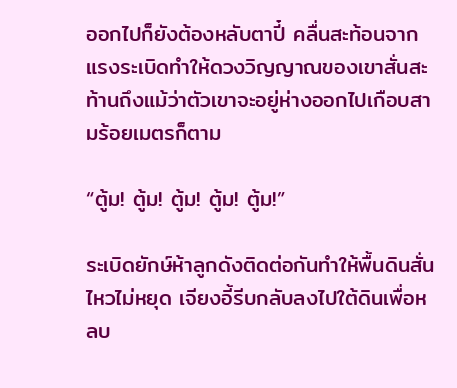ออกไปก็ยังต้องหลับตาปี๋ คลื่นสะท้อนจากแรงระเบิดทำให้ดวงวิญญาณของเขาสั่นสะท้านถึงแม้ว่าตัวเขาจะอยู่ห่างออกไปเกือบสามร้อยเมตรก็ตาม

“ตู้ม! ตู้ม! ตู้ม! ตู้ม! ตู้ม!”

ระเบิดยักษ์ห้าลูกดังติดต่อกันทำให้พื้นดินสั่นไหวไม่หยุด เจียงอี้รีบกลับลงไปใต้ดินเพื่อหลบ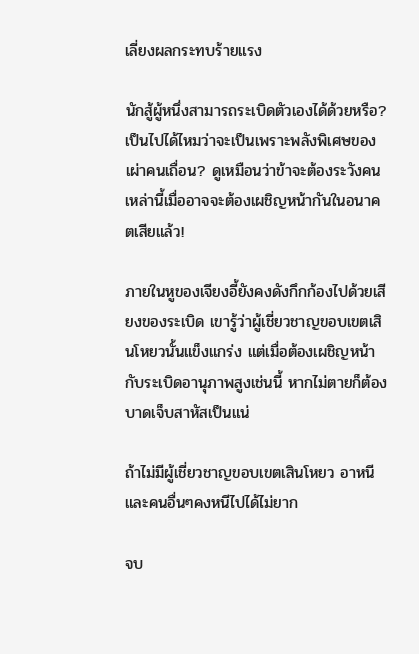เลี่ยงผลกระทบร้ายแรง

นักสู้ผู้หนึ่งสามารถระเบิดตัวเองได้ด้วยหรือ? เป็นไปได้ไหมว่าจะเป็นเพราะพลังพิเศษของเผ่าคนเถื่อน? ดูเหมือนว่าข้าจะต้องระวังคนเหล่านี้เมื่ออาจจะต้องเผชิญหน้ากันในอนาคตเสียแล้ว!

ภายในหูของเจียงอี้ยังคงดังกึกก้องไปด้วยเสียงของระเบิด เขารู้ว่าผู้เชี่ยวชาญขอบเขตเสินโหยวนั้นแข็งแกร่ง แต่เมื่อต้องเผชิญหน้ากับระเบิดอานุภาพสูงเช่นนี้ หากไม่ตายก็ต้องบาดเจ็บสาหัสเป็นแน่

ถ้าไม่มีผู้เชี่ยวชาญขอบเขตเสินโหยว อาหนีและคนอื่นๆคงหนีไปได้ไม่ยาก

จบ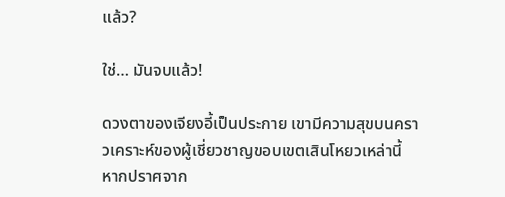แล้ว?

ใช่… มันจบแล้ว!

ดวงตาของเจียงอี้เป็นประกาย เขามีความสุขบนคราวเคราะห์ของผู้เชี่ยวชาญขอบเขตเสินโหยวเหล่านี้ หากปราศจาก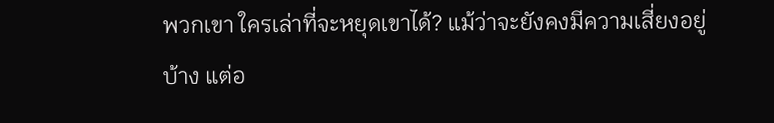พวกเขา ใครเล่าที่จะหยุดเขาได้? แม้ว่าจะยังคงมีความเสี่ยงอยู่บ้าง แต่อ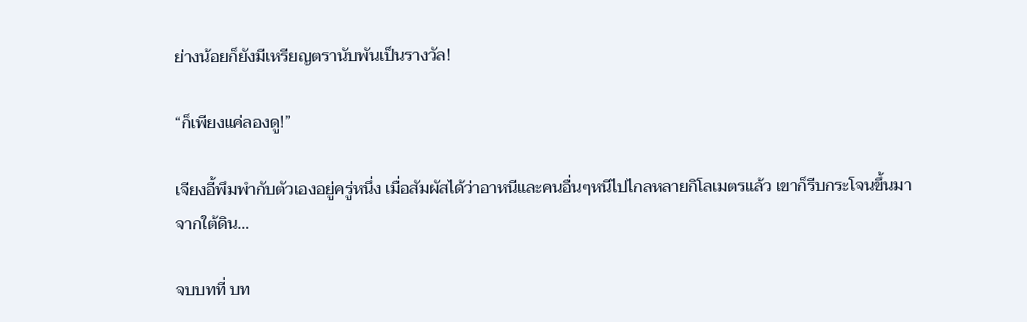ย่างน้อยก็ยังมีเหรียญตรานับพันเป็นรางวัล!

“ก็เพียงแค่ลองดู!”

เจียงอี้พึมพำกับตัวเองอยู่ครู่หนึ่ง เมื่อสัมผัสได้ว่าอาหนีและคนอื่นๆหนีไปไกลหลายกิโลเมตรแล้ว เขาก็รีบกระโจนขึ้นมาจากใต้ดิน…

จบบทที่ บท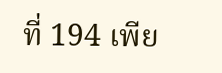ที่ 194 เพีย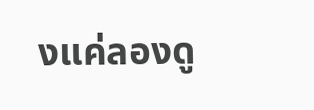งแค่ลองดู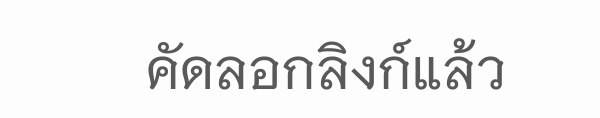คัดลอกลิงก์แล้ว